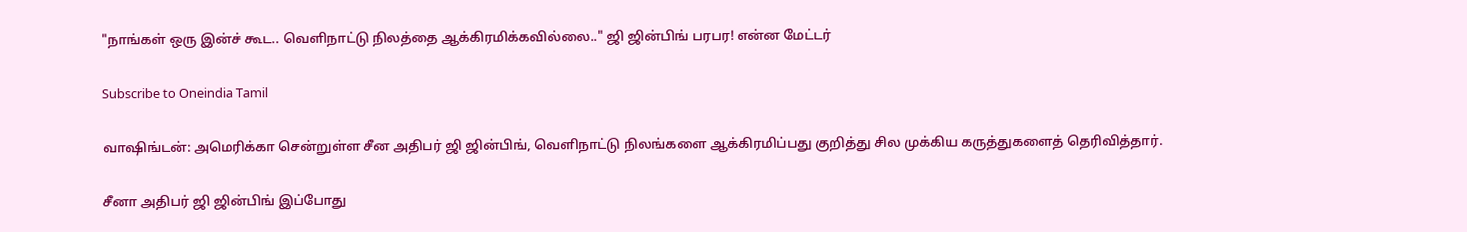"நாங்கள் ஒரு இன்ச் கூட.. வெளிநாட்டு நிலத்தை ஆக்கிரமிக்கவில்லை.." ஜி ஜின்பிங் பரபர! என்ன மேட்டர்

Subscribe to Oneindia Tamil

வாஷிங்டன்: அமெரிக்கா சென்றுள்ள சீன அதிபர் ஜி ஜின்பிங், வெளிநாட்டு நிலங்களை ஆக்கிரமிப்பது குறித்து சில முக்கிய கருத்துகளைத் தெரிவித்தார்.

சீனா அதிபர் ஜி ஜின்பிங் இப்போது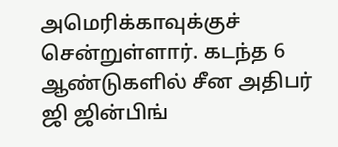அமெரிக்காவுக்குச் சென்றுள்ளார். கடந்த 6 ஆண்டுகளில் சீன அதிபர் ஜி ஜின்பிங்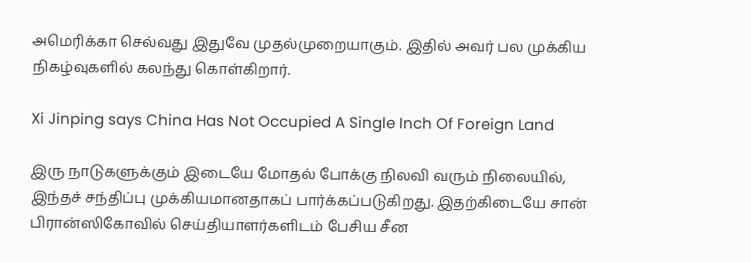அமெரிக்கா செல்வது இதுவே முதல்முறையாகும். இதில் அவர் பல முக்கிய நிகழ்வுகளில் கலந்து கொள்கிறார்.

Xi Jinping says China Has Not Occupied A Single Inch Of Foreign Land

இரு நாடுகளுக்கும் இடையே மோதல் போக்கு நிலவி வரும் நிலையில், இந்தச் சந்திப்பு முக்கியமானதாகப் பார்க்கப்படுகிறது. இதற்கிடையே சான் பிரான்ஸிகோவில் செய்தியாளர்களிடம் பேசிய சீன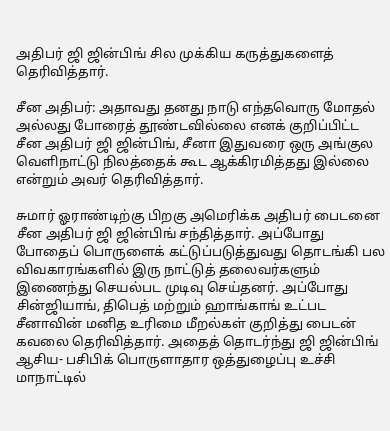அதிபர் ஜி ஜின்பிங் சில முக்கிய கருத்துகளைத் தெரிவித்தார்.

சீன அதிபர்: அதாவது தனது நாடு எந்தவொரு மோதல் அல்லது போரைத் தூண்டவில்லை எனக் குறிப்பிட்ட சீன அதிபர் ஜி ஜின்பிங், சீனா இதுவரை ஒரு அங்குல வெளிநாட்டு நிலத்தைக் கூட ஆக்கிரமித்தது இல்லை என்றும் அவர் தெரிவித்தார்.

சுமார் ஓராண்டிற்கு பிறகு அமெரிக்க அதிபர் பைடனை சீன அதிபர் ஜி ஜின்பிங் சந்தித்தார். அப்போது போதைப் பொருளைக் கட்டுப்படுத்துவது தொடங்கி பல விவகாரங்களில் இரு நாட்டுத் தலைவர்களும் இணைந்து செயல்பட முடிவு செய்தனர். அப்போது சின்ஜியாங், திபெத் மற்றும் ஹாங்காங் உட்பட சீனாவின் மனித உரிமை மீறல்கள் குறித்து பைடன் கவலை தெரிவித்தார். அதைத் தொடர்ந்து ஜி ஜின்பிங் ஆசிய- பசிபிக் பொருளாதார ஒத்துழைப்பு உச்சி மாநாட்டில்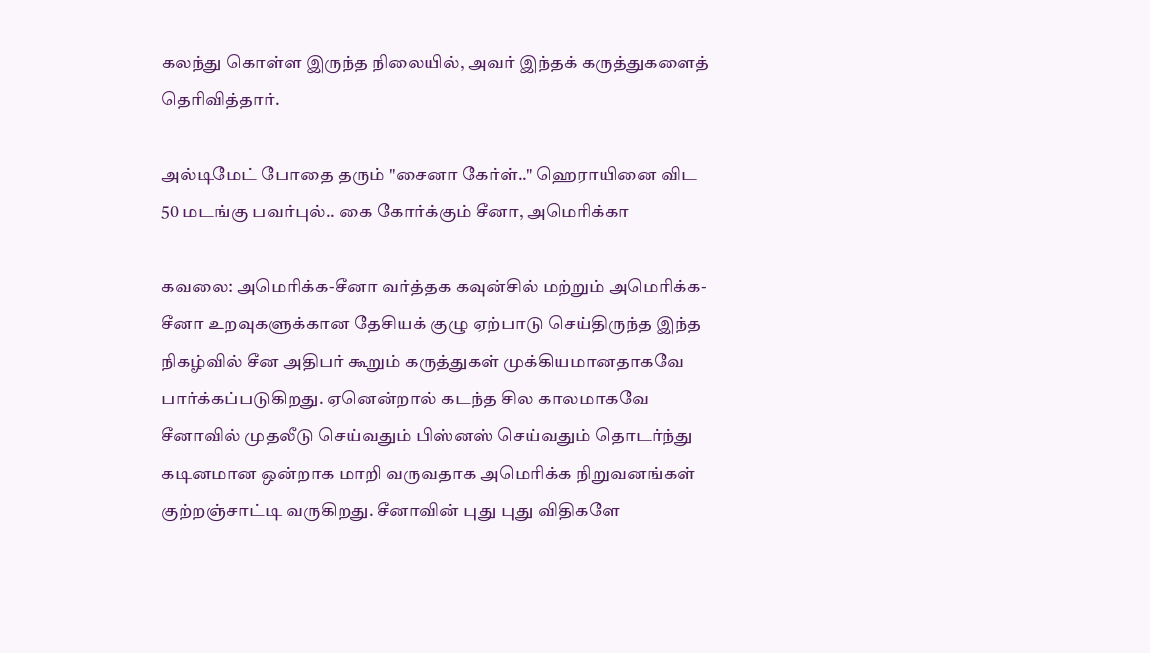கலந்து கொள்ள இருந்த நிலையில், அவர் இந்தக் கருத்துகளைத் தெரிவித்தார்.

அல்டிமேட் போதை தரும் "சைனா கேர்ள்.." ஹெராயினை விட 50 மடங்கு பவர்புல்.. கை கோர்க்கும் சீனா, அமெரிக்கா

கவலை: அமெரிக்க-சீனா வர்த்தக கவுன்சில் மற்றும் அமெரிக்க-சீனா உறவுகளுக்கான தேசியக் குழு ஏற்பாடு செய்திருந்த இந்த நிகழ்வில் சீன அதிபர் கூறும் கருத்துகள் முக்கியமானதாகவே பார்க்கப்படுகிறது. ஏனென்றால் கடந்த சில காலமாகவே சீனாவில் முதலீடு செய்வதும் பிஸ்னஸ் செய்வதும் தொடர்ந்து கடினமான ஒன்றாக மாறி வருவதாக அமெரிக்க நிறுவனங்கள் குற்றஞ்சாட்டி வருகிறது. சீனாவின் புது புது விதிகளே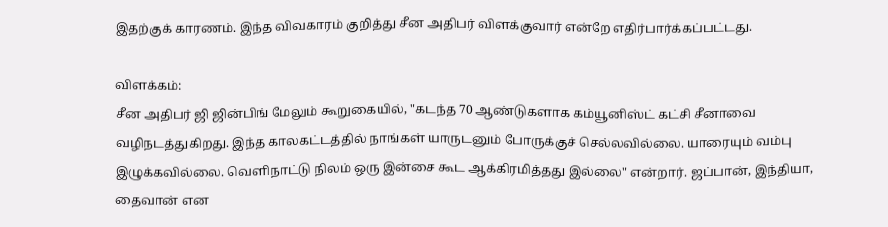இதற்குக் காரணம். இந்த விவகாரம் குறித்து சீன அதிபர் விளக்குவார் என்றே எதிர்பார்க்கப்பட்டது.

விளக்கம்:
சீன அதிபர் ஜி ஜின்பிங் மேலும் கூறுகையில், "கடந்த 70 ஆண்டுகளாக கம்யூனிஸ்ட் கட்சி சீனாவை வழிநடத்துகிறது. இந்த காலகட்டத்தில் நாங்கள் யாருடனும் போருக்குச் செல்லவில்லை. யாரையும் வம்பு இழுக்கவில்லை. வெளிநாட்டு நிலம் ஒரு இன்சை கூட ஆக்கிரமித்தது இல்லை" என்றார். ஜப்பான், இந்தியா, தைவான் என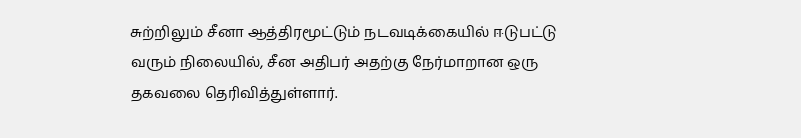சுற்றிலும் சீனா ஆத்திரமூட்டும் நடவடிக்கையில் ஈடுபட்டு வரும் நிலையில், சீன அதிபர் அதற்கு நேர்மாறான ஒரு தகவலை தெரிவித்துள்ளார்.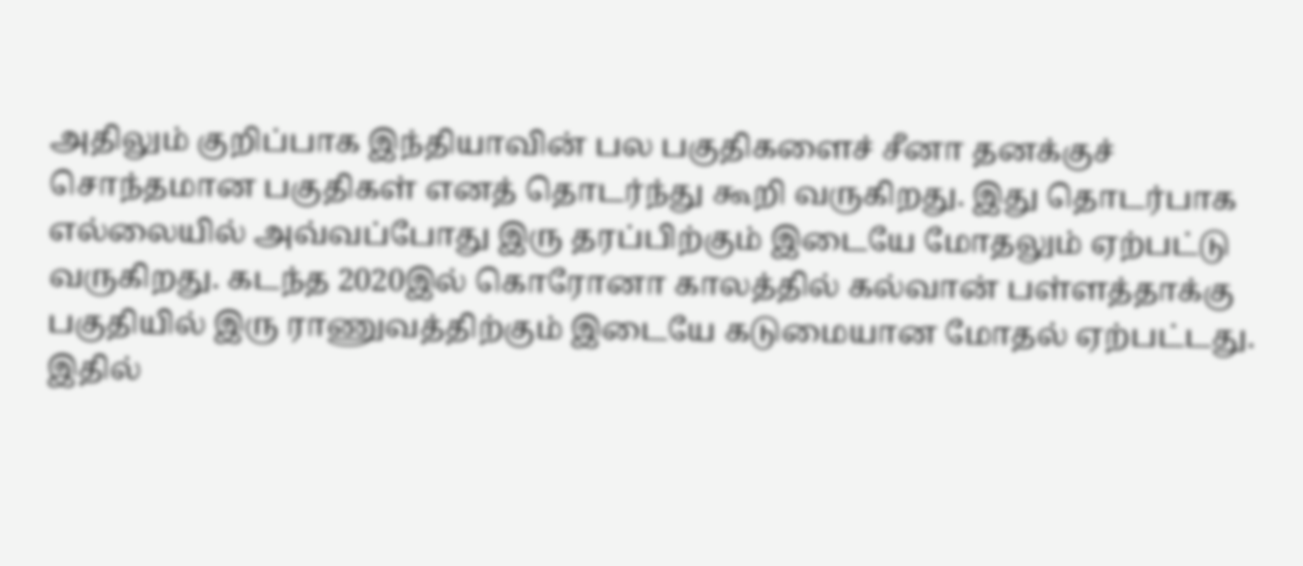அதிலும் குறிப்பாக இந்தியாவின் பல பகுதிகளைச் சீனா தனக்குச் சொந்தமான பகுதிகள் எனத் தொடர்ந்து கூறி வருகிறது. இது தொடர்பாக எல்லையில் அவ்வப்போது இரு தரப்பிற்கும் இடையே மோதலும் ஏற்பட்டு வருகிறது. கடந்த 2020இல் கொரோனா காலத்தில் கல்வான் பள்ளத்தாக்கு பகுதியில் இரு ராணுவத்திற்கும் இடையே கடுமையான மோதல் ஏற்பட்டது. இதில்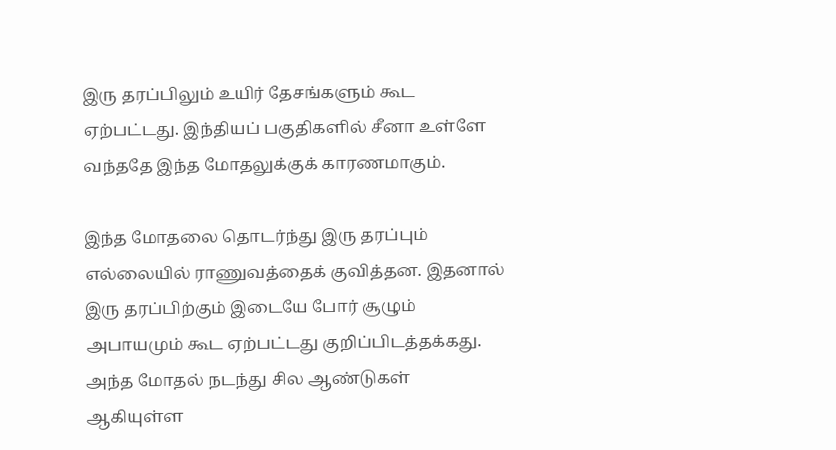இரு தரப்பிலும் உயிர் தேசங்களும் கூட ஏற்பட்டது. இந்தியப் பகுதிகளில் சீனா உள்ளே வந்ததே இந்த மோதலுக்குக் காரணமாகும்.

இந்த மோதலை தொடர்ந்து இரு தரப்பும் எல்லையில் ராணுவத்தைக் குவித்தன. இதனால் இரு தரப்பிற்கும் இடையே போர் சூழும் அபாயமும் கூட ஏற்பட்டது குறிப்பிடத்தக்கது. அந்த மோதல் நடந்து சில ஆண்டுகள் ஆகியுள்ள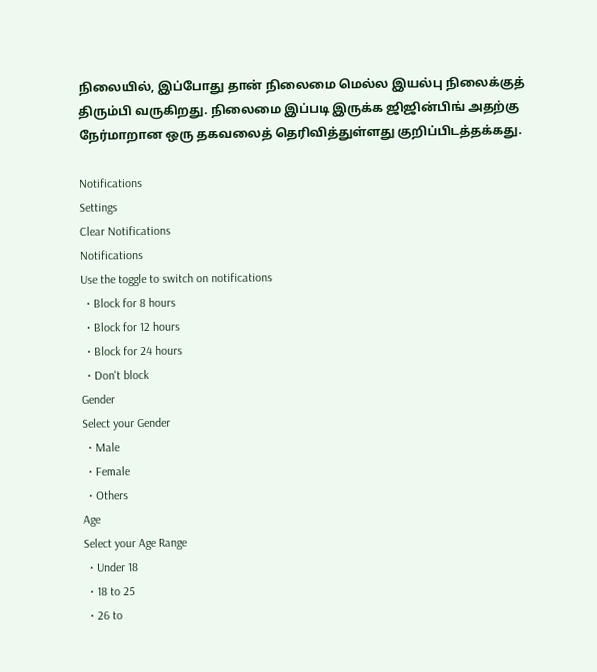நிலையில், இப்போது தான் நிலைமை மெல்ல இயல்பு நிலைக்குத் திரும்பி வருகிறது. நிலைமை இப்படி இருக்க ஜிஜின்பிங் அதற்கு நேர்மாறான ஒரு தகவலைத் தெரிவித்துள்ளது குறிப்பிடத்தக்கது.

Notifications
Settings
Clear Notifications
Notifications
Use the toggle to switch on notifications
  • Block for 8 hours
  • Block for 12 hours
  • Block for 24 hours
  • Don't block
Gender
Select your Gender
  • Male
  • Female
  • Others
Age
Select your Age Range
  • Under 18
  • 18 to 25
  • 26 to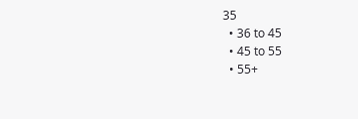35
  • 36 to 45
  • 45 to 55
  • 55+